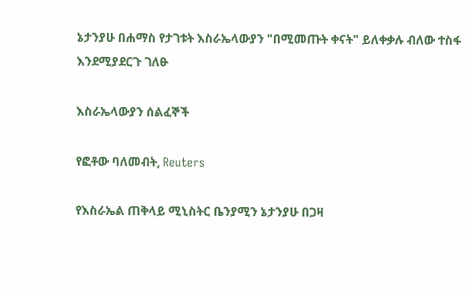ኔታንያሁ በሐማስ የታገቱት እስራኤላውያን "በሚመጡት ቀናት" ይለቀቃሉ ብለው ተስፋ እንደሚያደርጉ ገለፁ

እስራኤላውያን ሰልፈኞች

የፎቶው ባለመብት, Reuters

የእስራኤል ጠቅላይ ሚኒስትር ቤንያሚን ኔታንያሁ በጋዛ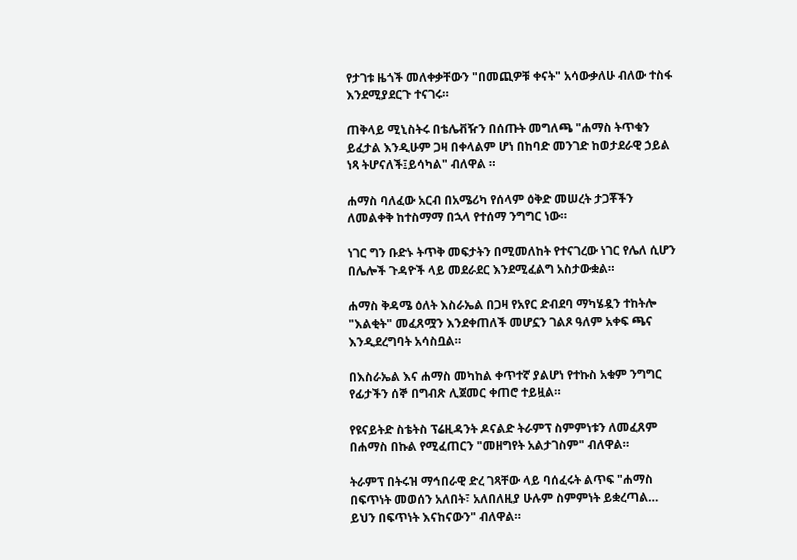የታገቱ ዜጎች መለቀቃቸውን "በመጪዎቹ ቀናት" አሳውቃለሁ ብለው ተስፋ እንደሚያደርጉ ተናገሩ።

ጠቅላይ ሚኒስትሩ በቴሌቭዥን በሰጡት መግለጫ "ሐማስ ትጥቁን ይፈታል እንዲሁም ጋዛ በቀላልም ሆነ በከባድ መንገድ ከወታደራዊ ኃይል ነጻ ትሆናለች፤ይሳካል" ብለዋል ።

ሐማስ ባለፈው አርብ በአሜሪካ የሰላም ዕቅድ መሠረት ታጋቾችን ለመልቀቅ ከተስማማ በኋላ የተሰማ ንግግር ነው።

ነገር ግን ቡድኑ ትጥቅ መፍታትን በሚመለከት የተናገረው ነገር የሌለ ሲሆን በሌሎች ጉዳዮች ላይ መደራደር እንደሚፈልግ አስታውቋል።

ሐማስ ቅዳሜ ዕለት እስራኤል በጋዛ የአየር ድብደባ ማካሄዷን ተከትሎ "እልቂት" መፈጸሟን እንደቀጠለች መሆኗን ገልጾ ዓለም አቀፍ ጫና እንዲደረግባት አሳስቧል።

በእስራኤል እና ሐማስ መካከል ቀጥተኛ ያልሆነ የተኩስ አቁም ንግግር የፊታችን ሰኞ በግብጽ ሊጀመር ቀጠሮ ተይዟል።

የዩናይትድ ስቴትስ ፕሬዚዳንት ዶናልድ ትራምፕ ስምምነቱን ለመፈጸም በሐማስ በኩል የሚፈጠርን "መዘግየት አልታገስም" ብለዋል።

ትራምፕ በትሩዝ ማኅበራዊ ድረ ገጻቸው ላይ ባሰፈሩት ልጥፍ "ሐማስ በፍጥነት መወሰን አለበት፣ አለበለዚያ ሁሉም ስምምነት ይቋረጣል… ይህን በፍጥነት እናከናውን" ብለዋል።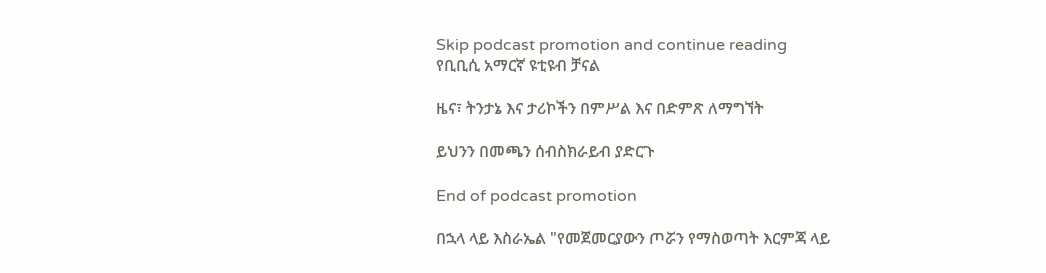Skip podcast promotion and continue reading
የቢቢሲ አማርኛ ዩቲዩብ ቻናል

ዜና፣ ትንታኔ እና ታሪኮችን በምሥል እና በድምጽ ለማግኘት

ይህንን በመጫን ሰብስክራይብ ያድርጉ

End of podcast promotion

በኋላ ላይ እስራኤል "የመጀመርያውን ጦሯን የማስወጣት እርምጃ ላይ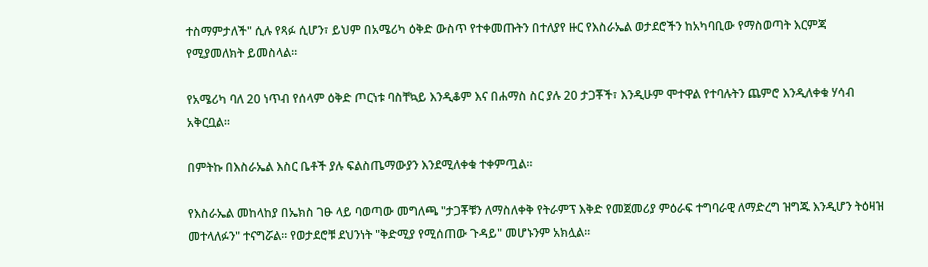ተስማምታለች" ሲሉ የጻፉ ሲሆን፣ ይህም በአሜሪካ ዕቅድ ውስጥ የተቀመጡትን በተለያየ ዙር የእስራኤል ወታደሮችን ከአካባቢው የማስወጣት እርምጃ የሚያመለክት ይመስላል።

የአሜሪካ ባለ 20 ነጥብ የሰላም ዕቅድ ጦርነቱ ባስቸኳይ እንዲቆም እና በሐማስ ስር ያሉ 20 ታጋቾች፣ እንዲሁም ሞተዋል የተባሉትን ጨምሮ እንዲለቀቁ ሃሳብ አቅርቧል።

በምትኩ በእስራኤል እስር ቤቶች ያሉ ፍልስጤማውያን እንደሚለቀቁ ተቀምጧል።

የእስራኤል መከላከያ በኤክስ ገፁ ላይ ባወጣው መግለጫ "ታጋቾቹን ለማስለቀቅ የትራምፕ እቅድ የመጀመሪያ ምዕራፍ ተግባራዊ ለማድረግ ዝግጁ እንዲሆን ትዕዛዝ መተላለፉን" ተናግሯል። የወታደሮቹ ደህንነት "ቅድሚያ የሚሰጠው ጉዳይ" መሆኑንም አክሏል።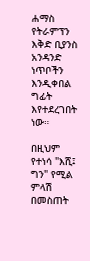ሐማስ የትራምፕን እቅድ ቢያንስ አንዳንድ ነጥቦችን እንዲቀበል ግፊት እየተደረገበት ነው።

በዚህም የተነሳ "እሺ፤ ግን" የሚል ምላሽ በመስጠት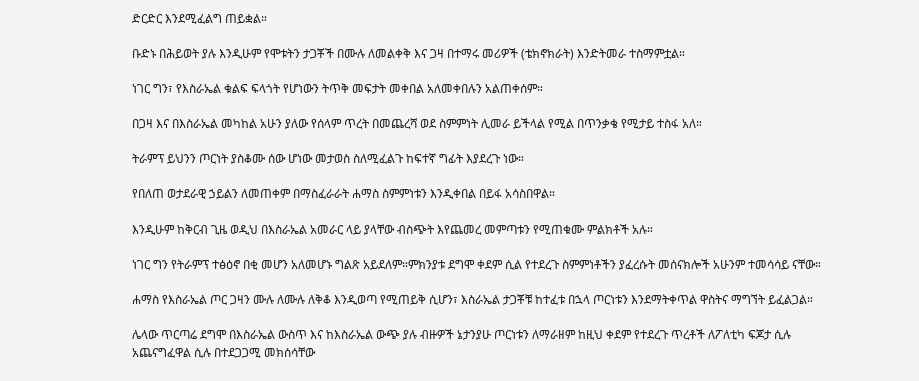ድርድር እንደሚፈልግ ጠይቋል።

ቡድኑ በሕይወት ያሉ እንዲሁም የሞቱትን ታጋቾች በሙሉ ለመልቀቅ እና ጋዛ በተማሩ መሪዎች (ቴክኖክራት) እንድትመራ ተስማምቷል።

ነገር ግን፣ የእስራኤል ቁልፍ ፍላጎት የሆነውን ትጥቅ መፍታት መቀበል አለመቀበሉን አልጠቀሰም።

በጋዛ እና በእስራኤል መካከል አሁን ያለው የሰላም ጥረት በመጨረሻ ወደ ስምምነት ሊመራ ይችላል የሚል በጥንቃቄ የሚታይ ተስፋ አለ።

ትራምፕ ይህንን ጦርነት ያስቆሙ ሰው ሆነው መታወስ ስለሚፈልጉ ከፍተኛ ግፊት እያደረጉ ነው።

የበለጠ ወታደራዊ ኃይልን ለመጠቀም በማስፈራራት ሐማስ ስምምነቱን እንዲቀበል በይፋ አሳስበዋል።

እንዲሁም ከቅርብ ጊዜ ወዲህ በእስራኤል አመራር ላይ ያላቸው ብስጭት እየጨመረ መምጣቱን የሚጠቁሙ ምልክቶች አሉ።

ነገር ግን የትራምፕ ተፅዕኖ በቂ መሆን አለመሆኑ ግልጽ አይደለም።ምክንያቱ ደግሞ ቀደም ሲል የተደረጉ ስምምነቶችን ያፈረሱት መሰናክሎች አሁንም ተመሳሳይ ናቸው።

ሐማስ የእስራኤል ጦር ጋዛን ሙሉ ለሙሉ ለቅቆ እንዲወጣ የሚጠይቅ ሲሆን፣ እስራኤል ታጋቾቹ ከተፈቱ በኋላ ጦርነቱን እንደማትቀጥል ዋስትና ማግኘት ይፈልጋል።

ሌላው ጥርጣሬ ደግሞ በእስራኤል ውስጥ እና ከእስራኤል ውጭ ያሉ ብዙዎች ኔታንያሁ ጦርነቱን ለማራዘም ከዚህ ቀደም የተደረጉ ጥረቶች ለፖለቲካ ፍጆታ ሲሉ አጨናግፈዋል ሲሉ በተደጋጋሚ መክሰሳቸው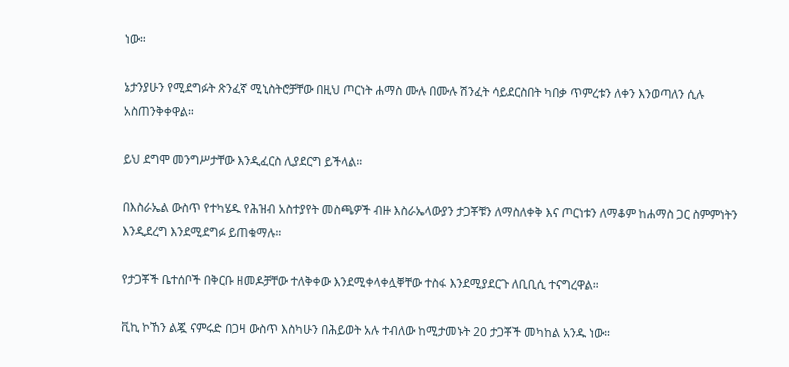ነው።

ኔታንያሁን የሚደግፉት ጽንፈኛ ሚኒስትሮቻቸው በዚህ ጦርነት ሐማስ ሙሉ በሙሉ ሽንፈት ሳይደርስበት ካበቃ ጥምረቱን ለቀን እንወጣለን ሲሉ አስጠንቅቀዋል።

ይህ ደግሞ መንግሥታቸው እንዲፈርስ ሊያደርግ ይችላል።

በእስራኤል ውስጥ የተካሄዱ የሕዝብ አስተያየት መስጫዎች ብዙ እስራኤላውያን ታጋቾቹን ለማስለቀቅ እና ጦርነቱን ለማቆም ከሐማስ ጋር ስምምነትን እንዲደረግ እንደሚደግፉ ይጠቁማሉ።

የታጋቾች ቤተሰቦች በቅርቡ ዘመዶቻቸው ተለቅቀው እንደሚቀላቀሏቐቸው ተስፋ እንደሚያደርጉ ለቢቢሲ ተናግረዋል።

ቪኪ ኮኸን ልጇ ናምሩድ በጋዛ ውስጥ እስካሁን በሕይወት አሉ ተብለው ከሚታመኑት 20 ታጋቾች መካከል አንዱ ነው።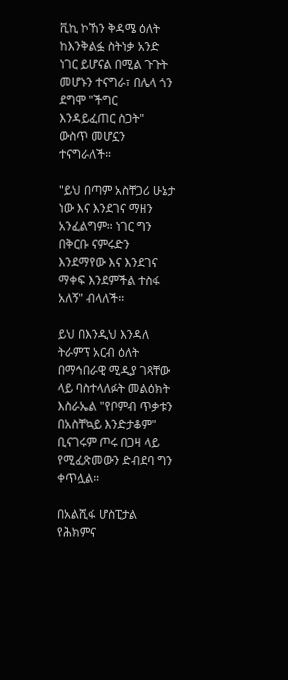ቪኪ ኮኸን ቅዳሜ ዕለት ከእንቅልፏ ስትነቃ አንድ ነገር ይሆናል በሚል ጉጉት መሆኑን ተናግራ፣ በሌላ ጎን ደግሞ "ችግር እንዳይፈጠር ስጋት" ውስጥ መሆኗን ተናግራለች።

"ይህ በጣም አስቸጋሪ ሁኔታ ነው እና እንደገና ማዘን አንፈልግም። ነገር ግን በቅርቡ ናምሩድን እንደማየው እና እንደገና ማቀፍ እንደምችል ተስፋ አለኝ" ብላለች።

ይህ በእንዲህ እንዳለ ትራምፕ አርብ ዕለት በማኅበራዊ ሚዲያ ገጻቸው ላይ ባስተላለፉት መልዕክት እስራኤል "የቦምብ ጥቃቱን በአስቸኳይ እንድታቆም" ቢናገሩም ጦሩ በጋዛ ላይ የሚፈጽመውን ድብደባ ግን ቀጥሏል።

በአልሺፋ ሆስፒታል የሕክምና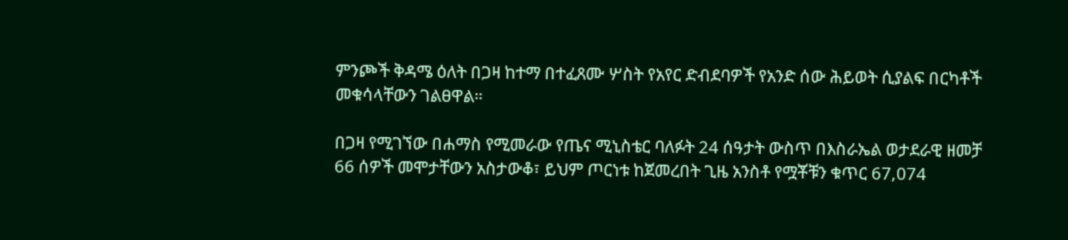ምንጮች ቅዳሜ ዕለት በጋዛ ከተማ በተፈጸሙ ሦስት የአየር ድብደባዎች የአንድ ሰው ሕይወት ሲያልፍ በርካቶች መቁሳላቸውን ገልፀዋል።

በጋዛ የሚገኘው በሐማስ የሚመራው የጤና ሚኒስቴር ባለፉት 24 ሰዓታት ውስጥ በእስራኤል ወታደራዊ ዘመቻ 66 ሰዎች መሞታቸውን አስታውቆ፣ ይህም ጦርነቱ ከጀመረበት ጊዜ አንስቶ የሟቾቹን ቁጥር 67,074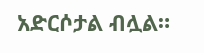አድርሶታል ብሏል።